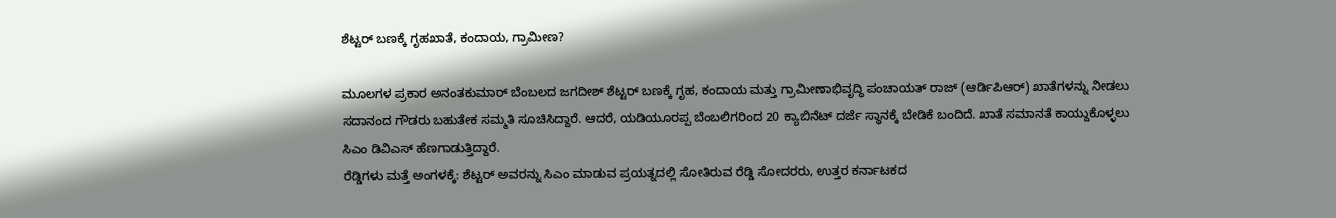ಶೆಟ್ಟರ್ ಬಣಕ್ಕೆ ಗೃಹಖಾತೆ, ಕಂದಾಯ, ಗ್ರಾಮೀಣ?

ಮೂಲಗಳ ಪ್ರಕಾರ ಅನಂತಕುಮಾರ್ ಬೆಂಬಲದ ಜಗದೀಶ್ ಶೆಟ್ಟರ್ ಬಣಕ್ಕೆ ಗೃಹ, ಕಂದಾಯ ಮತ್ತು ಗ್ರಾಮೀಣಾಭಿವೃದ್ಧಿ ಪಂಚಾಯತ್ ರಾಜ್ (ಆರ್ಡಿಪಿಆರ್) ಖಾತೆಗಳನ್ನು ನೀಡಲು ಸದಾನಂದ ಗೌಡರು ಬಹುತೇಕ ಸಮ್ಮತಿ ಸೂಚಿಸಿದ್ದಾರೆ. ಆದರೆ, ಯಡಿಯೂರಪ್ಪ ಬೆಂಬಲಿಗರಿಂದ 20 ಕ್ಯಾಬಿನೆಟ್ ದರ್ಜೆ ಸ್ಥಾನಕ್ಕೆ ಬೇಡಿಕೆ ಬಂದಿದೆ. ಖಾತೆ ಸಮಾನತೆ ಕಾಯ್ದುಕೊಳ್ಳಲು ಸಿಎಂ ಡಿವಿಎಸ್ ಹೆಣಗಾಡುತ್ತಿದ್ದಾರೆ.
ರೆಡ್ಡಿಗಳು ಮತ್ತೆ ಅಂಗಳಕ್ಕೆ: ಶೆಟ್ಟರ್ ಅವರನ್ನು ಸಿಎಂ ಮಾಡುವ ಪ್ರಯತ್ನದಲ್ಲಿ ಸೋತಿರುವ ರೆಡ್ಡಿ ಸೋದರರು, ಉತ್ತರ ಕರ್ನಾಟಕದ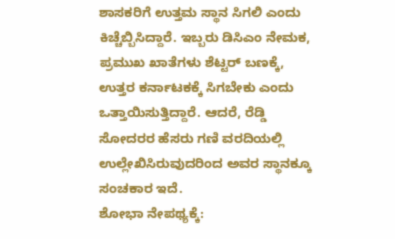ಶಾಸಕರಿಗೆ ಉತ್ತಮ ಸ್ಥಾನ ಸಿಗಲಿ ಎಂದು ಕಿಚ್ಚೆಬ್ಬಿಸಿದ್ದಾರೆ. ಇಬ್ಬರು ಡಿಸಿಎಂ ನೇಮಕ, ಪ್ರಮುಖ ಖಾತೆಗಳು ಶೆಟ್ಟರ್ ಬಣಕ್ಕೆ, ಉತ್ತರ ಕರ್ನಾಟಕಕ್ಕೆ ಸಿಗಬೇಕು ಎಂದು ಒತ್ತಾಯಿಸುತ್ತಿದ್ದಾರೆ. ಆದರೆ, ರೆಡ್ಡಿ ಸೋದರರ ಹೆಸರು ಗಣಿ ವರದಿಯಲ್ಲಿ ಉಲ್ಲೇಖಿಸಿರುವುದರಿಂದ ಅವರ ಸ್ಥಾನಕ್ಕೂ ಸಂಚಕಾರ ಇದೆ.
ಶೋಭಾ ನೇಪಥ್ಯಕ್ಕೆ: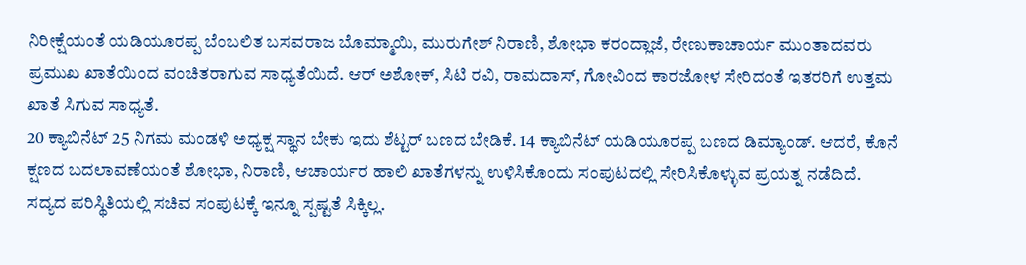ನಿರೀಕ್ಷೆಯಂತೆ ಯಡಿಯೂರಪ್ಪ ಬೆಂಬಲಿತ ಬಸವರಾಜ ಬೊಮ್ಮಾಯಿ, ಮುರುಗೇಶ್ ನಿರಾಣಿ, ಶೋಭಾ ಕರಂದ್ಲಾಜೆ, ರೇಣುಕಾಚಾರ್ಯ ಮುಂತಾದವರು ಪ್ರಮುಖ ಖಾತೆಯಿಂದ ವಂಚಿತರಾಗುವ ಸಾಧ್ಯತೆಯಿದೆ. ಆರ್ ಅಶೋಕ್, ಸಿಟಿ ರವಿ, ರಾಮದಾಸ್, ಗೋವಿಂದ ಕಾರಜೋಳ ಸೇರಿದಂತೆ ಇತರರಿಗೆ ಉತ್ತಮ ಖಾತೆ ಸಿಗುವ ಸಾಧ್ಯತೆ.
20 ಕ್ಯಾಬಿನೆಟ್ 25 ನಿಗಮ ಮಂಡಳಿ ಅಧ್ಯಕ್ಷ ಸ್ಥಾನ ಬೇಕು ಇದು ಶೆಟ್ಟರ್ ಬಣದ ಬೇಡಿಕೆ. 14 ಕ್ಯಾಬಿನೆಟ್ ಯಡಿಯೂರಪ್ಪ ಬಣದ ಡಿಮ್ಯಾಂಡ್. ಆದರೆ, ಕೊನೆ ಕ್ಷಣದ ಬದಲಾವಣೆಯಂತೆ ಶೋಭಾ, ನಿರಾಣಿ, ಆಚಾರ್ಯರ ಹಾಲಿ ಖಾತೆಗಳನ್ನು ಉಳಿಸಿಕೊಂದು ಸಂಪುಟದಲ್ಲಿ ಸೇರಿಸಿಕೊಳ್ಳುವ ಪ್ರಯತ್ನ ನಡೆದಿದೆ. ಸದ್ಯದ ಪರಿಸ್ಥಿತಿಯಲ್ಲಿ ಸಚಿವ ಸಂಪುಟಕ್ಕೆ ಇನ್ನೂ ಸ್ಪಷ್ಟತೆ ಸಿಕ್ಕಿಲ್ಲ.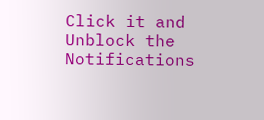Click it and Unblock the Notifications